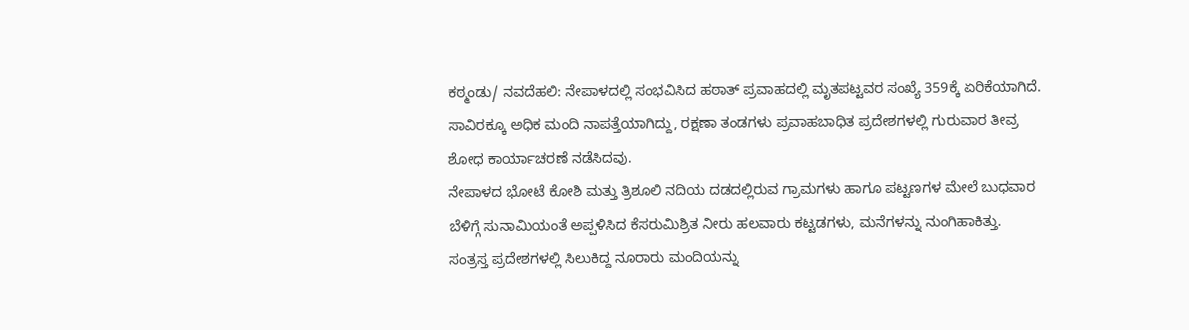ಕಠ್ಮಂಡು/ ನವದೆಹಲಿ: ನೇಪಾಳದಲ್ಲಿ ಸಂಭವಿಸಿದ ಹಠಾತ್ ಪ್ರವಾಹದಲ್ಲಿ ಮೃತಪಟ್ಟವರ ಸಂಖ್ಯೆ 359ಕ್ಕೆ ಏರಿಕೆಯಾಗಿದೆ. ಸಾವಿರಕ್ಕೂ ಅಧಿಕ ಮಂದಿ ನಾಪತ್ತೆಯಾಗಿದ್ದು, ರಕ್ಷಣಾ ತಂಡಗಳು ಪ್ರವಾಹಬಾಧಿತ ಪ್ರದೇಶಗಳಲ್ಲಿ ಗುರುವಾರ ತೀವ್ರ ಶೋಧ ಕಾರ್ಯಾಚರಣೆ ನಡೆಸಿದವು.
ನೇಪಾಳದ ಭೋಟೆ ಕೋಶಿ ಮತ್ತು ತ್ರಿಶೂಲಿ ನದಿಯ ದಡದಲ್ಲಿರುವ ಗ್ರಾಮಗಳು ಹಾಗೂ ಪಟ್ಟಣಗಳ ಮೇಲೆ ಬುಧವಾರ ಬೆಳಿಗ್ಗೆ ಸುನಾಮಿಯಂತೆ ಅಪ್ಪಳಿಸಿದ ಕೆಸರುಮಿಶ್ರಿತ ನೀರು ಹಲವಾರು ಕಟ್ಟಡಗಳು, ಮನೆಗಳನ್ನು ನುಂಗಿಹಾಕಿತ್ತು.
ಸಂತ್ರಸ್ತ ಪ್ರದೇಶಗಳಲ್ಲಿ ಸಿಲುಕಿದ್ದ ನೂರಾರು ಮಂದಿಯನ್ನು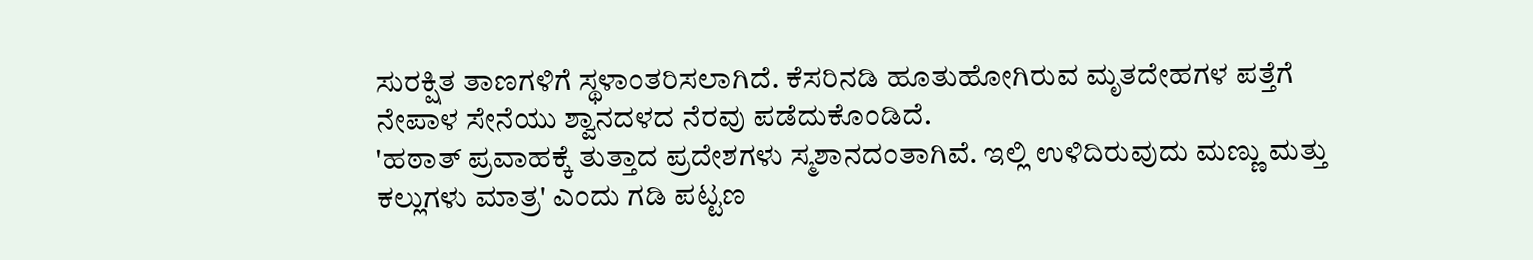ಸುರಕ್ಷಿತ ತಾಣಗಳಿಗೆ ಸ್ಥಳಾಂತರಿಸಲಾಗಿದೆ. ಕೆಸರಿನಡಿ ಹೂತುಹೋಗಿರುವ ಮೃತದೇಹಗಳ ಪತ್ತೆಗೆ ನೇಪಾಳ ಸೇನೆಯು ಶ್ವಾನದಳದ ನೆರವು ಪಡೆದುಕೊಂಡಿದೆ.
'ಹಠಾತ್ ಪ್ರವಾಹಕ್ಕೆ ತುತ್ತಾದ ಪ್ರದೇಶಗಳು ಸ್ಮಶಾನದಂತಾಗಿವೆ. ಇಲ್ಲಿ ಉಳಿದಿರುವುದು ಮಣ್ಣು ಮತ್ತು ಕಲ್ಲುಗಳು ಮಾತ್ರ' ಎಂದು ಗಡಿ ಪಟ್ಟಣ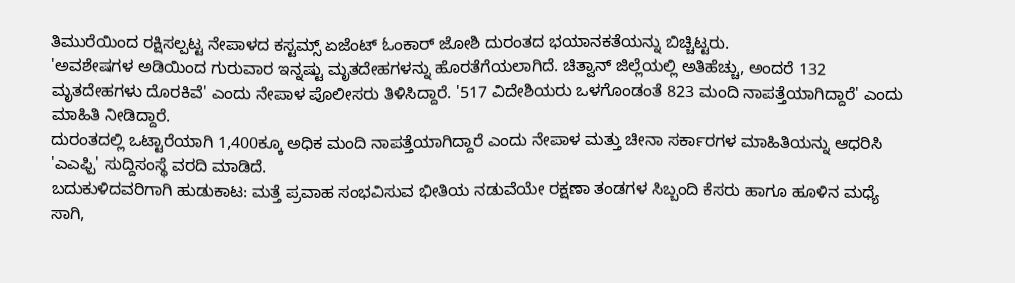ತಿಮುರೆಯಿಂದ ರಕ್ಷಿಸಲ್ಪಟ್ಟ ನೇಪಾಳದ ಕಸ್ಟಮ್ಸ್ ಏಜೆಂಟ್ ಓಂಕಾರ್ ಜೋಶಿ ದುರಂತದ ಭಯಾನಕತೆಯನ್ನು ಬಿಚ್ಚಿಟ್ಟರು.
'ಅವಶೇಷಗಳ ಅಡಿಯಿಂದ ಗುರುವಾರ ಇನ್ನಷ್ಟು ಮೃತದೇಹಗಳನ್ನು ಹೊರತೆಗೆಯಲಾಗಿದೆ. ಚಿತ್ವಾನ್ ಜಿಲ್ಲೆಯಲ್ಲಿ ಅತಿಹೆಚ್ಚು, ಅಂದರೆ 132 ಮೃತದೇಹಗಳು ದೊರಕಿವೆ' ಎಂದು ನೇಪಾಳ ಪೊಲೀಸರು ತಿಳಿಸಿದ್ದಾರೆ. '517 ವಿದೇಶಿಯರು ಒಳಗೊಂಡಂತೆ 823 ಮಂದಿ ನಾಪತ್ತೆಯಾಗಿದ್ದಾರೆ' ಎಂದು ಮಾಹಿತಿ ನೀಡಿದ್ದಾರೆ.
ದುರಂತದಲ್ಲಿ ಒಟ್ಟಾರೆಯಾಗಿ 1,400ಕ್ಕೂ ಅಧಿಕ ಮಂದಿ ನಾಪತ್ತೆಯಾಗಿದ್ದಾರೆ ಎಂದು ನೇಪಾಳ ಮತ್ತು ಚೀನಾ ಸರ್ಕಾರಗಳ ಮಾಹಿತಿಯನ್ನು ಆಧರಿಸಿ 'ಎಎಫ್ಪಿ' ಸುದ್ದಿಸಂಸ್ಥೆ ವರದಿ ಮಾಡಿದೆ.
ಬದುಕುಳಿದವರಿಗಾಗಿ ಹುಡುಕಾಟ: ಮತ್ತೆ ಪ್ರವಾಹ ಸಂಭವಿಸುವ ಭೀತಿಯ ನಡುವೆಯೇ ರಕ್ಷಣಾ ತಂಡಗಳ ಸಿಬ್ಬಂದಿ ಕೆಸರು ಹಾಗೂ ಹೂಳಿನ ಮಧ್ಯೆ ಸಾಗಿ,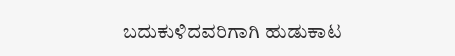ಬದುಕುಳಿದವರಿಗಾಗಿ ಹುಡುಕಾಟ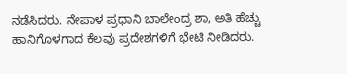ನಡೆಸಿದರು. ನೇಪಾಳ ಪ್ರಧಾನಿ ಬಾಲೇಂದ್ರ ಶಾ, ಅತಿ ಹೆಚ್ಚು ಹಾನಿಗೊಳಗಾದ ಕೆಲವು ಪ್ರದೇಶಗಳಿಗೆ ಭೇಟಿ ನೀಡಿದರು.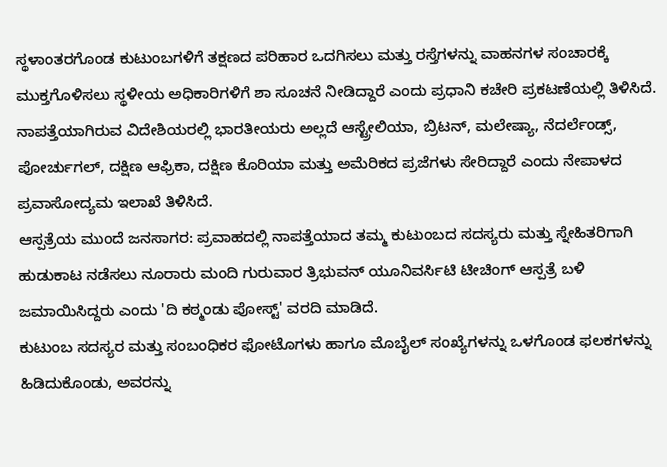ಸ್ಥಳಾಂತರಗೊಂಡ ಕುಟುಂಬಗಳಿಗೆ ತಕ್ಷಣದ ಪರಿಹಾರ ಒದಗಿಸಲು ಮತ್ತು ರಸ್ತೆಗಳನ್ನು ವಾಹನಗಳ ಸಂಚಾರಕ್ಕೆ ಮುಕ್ತಗೊಳಿಸಲು ಸ್ಥಳೀಯ ಅಧಿಕಾರಿಗಳಿಗೆ ಶಾ ಸೂಚನೆ ನೀಡಿದ್ದಾರೆ ಎಂದು ಪ್ರಧಾನಿ ಕಚೇರಿ ಪ್ರಕಟಣೆಯಲ್ಲಿ ತಿಳಿಸಿದೆ.
ನಾಪತ್ತೆಯಾಗಿರುವ ವಿದೇಶಿಯರಲ್ಲಿ ಭಾರತೀಯರು ಅಲ್ಲದೆ ಆಸ್ಟ್ರೇಲಿಯಾ, ಬ್ರಿಟನ್, ಮಲೇಷ್ಯಾ, ನೆದರ್ಲೆಂಡ್ಸ್, ಪೋರ್ಚುಗಲ್, ದಕ್ಷಿಣ ಆಫ್ರಿಕಾ, ದಕ್ಷಿಣ ಕೊರಿಯಾ ಮತ್ತು ಅಮೆರಿಕದ ಪ್ರಜೆಗಳು ಸೇರಿದ್ದಾರೆ ಎಂದು ನೇಪಾಳದ ಪ್ರವಾಸೋದ್ಯಮ ಇಲಾಖೆ ತಿಳಿಸಿದೆ.
ಆಸ್ಪತ್ರೆಯ ಮುಂದೆ ಜನಸಾಗರ: ಪ್ರವಾಹದಲ್ಲಿ ನಾಪತ್ತೆಯಾದ ತಮ್ಮ ಕುಟುಂಬದ ಸದಸ್ಯರು ಮತ್ತು ಸ್ನೇಹಿತರಿಗಾಗಿ ಹುಡುಕಾಟ ನಡೆಸಲು ನೂರಾರು ಮಂದಿ ಗುರುವಾರ ತ್ರಿಭುವನ್ ಯೂನಿವರ್ಸಿಟಿ ಟೀಚಿಂಗ್ ಆಸ್ಪತ್ರೆ ಬಳಿ ಜಮಾಯಿಸಿದ್ದರು ಎಂದು 'ದಿ ಕಠ್ಮಂಡು ಪೋಸ್ಟ್' ವರದಿ ಮಾಡಿದೆ.
ಕುಟುಂಬ ಸದಸ್ಯರ ಮತ್ತು ಸಂಬಂಧಿಕರ ಫೋಟೊಗಳು ಹಾಗೂ ಮೊಬೈಲ್ ಸಂಖ್ಯೆಗಳನ್ನು ಒಳಗೊಂಡ ಫಲಕಗಳನ್ನು ಹಿಡಿದುಕೊಂಡು, ಅವರನ್ನು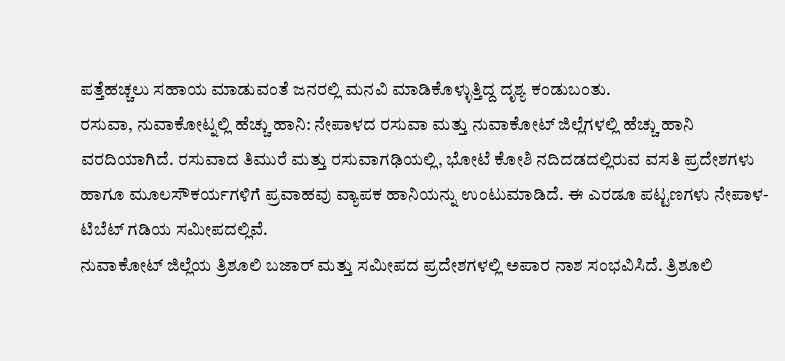ಪತ್ತೆಹಚ್ಚಲು ಸಹಾಯ ಮಾಡುವಂತೆ ಜನರಲ್ಲಿ ಮನವಿ ಮಾಡಿಕೊಳ್ಳುತ್ತಿದ್ದ ದೃಶ್ಯ ಕಂಡುಬಂತು.
ರಸುವಾ, ನುವಾಕೋಟ್ನಲ್ಲಿ ಹೆಚ್ಚು ಹಾನಿ: ನೇಪಾಳದ ರಸುವಾ ಮತ್ತು ನುವಾಕೋಟ್ ಜಿಲ್ಲೆಗಳಲ್ಲಿ ಹೆಚ್ಚು ಹಾನಿ ವರದಿಯಾಗಿದೆ. ರಸುವಾದ ತಿಮುರೆ ಮತ್ತು ರಸುವಾಗಢಿಯಲ್ಲಿ, ಭೋಟೆ ಕೋಶಿ ನದಿದಡದಲ್ಲಿರುವ ವಸತಿ ಪ್ರದೇಶಗಳು ಹಾಗೂ ಮೂಲಸೌಕರ್ಯಗಳಿಗೆ ಪ್ರವಾಹವು ವ್ಯಾಪಕ ಹಾನಿಯನ್ನು ಉಂಟುಮಾಡಿದೆ. ಈ ಎರಡೂ ಪಟ್ಟಣಗಳು ನೇಪಾಳ-ಟಿಬೆಟ್ ಗಡಿಯ ಸಮೀಪದಲ್ಲಿವೆ.
ನುವಾಕೋಟ್ ಜಿಲ್ಲೆಯ ತ್ರಿಶೂಲಿ ಬಜಾರ್ ಮತ್ತು ಸಮೀಪದ ಪ್ರದೇಶಗಳಲ್ಲಿ ಅಪಾರ ನಾಶ ಸಂಭವಿಸಿದೆ. ತ್ರಿಶೂಲಿ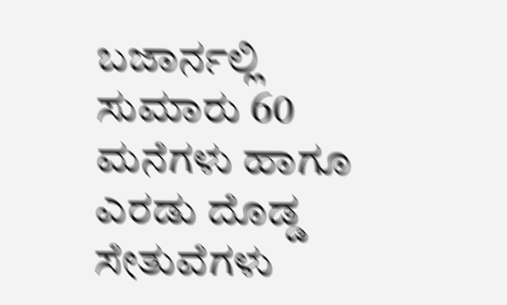ಬಜಾರ್ನಲ್ಲಿ ಸುಮಾರು 60 ಮನೆಗಳು ಹಾಗೂ ಎರಡು ದೊಡ್ಡ ಸೇತುವೆಗಳು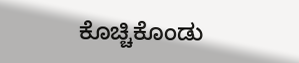ಕೊಚ್ಚಿಕೊಂಡು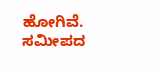ಹೋಗಿವೆ. ಸಮೀಪದ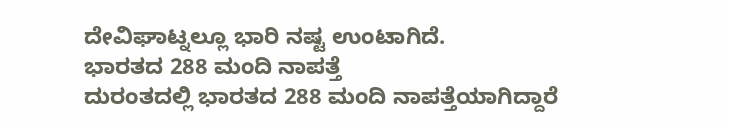ದೇವಿಘಾಟ್ನಲ್ಲೂ ಭಾರಿ ನಷ್ಟ ಉಂಟಾಗಿದೆ.
ಭಾರತದ 288 ಮಂದಿ ನಾಪತ್ತೆ
ದುರಂತದಲ್ಲಿ ಭಾರತದ 288 ಮಂದಿ ನಾಪತ್ತೆಯಾಗಿದ್ದಾರೆ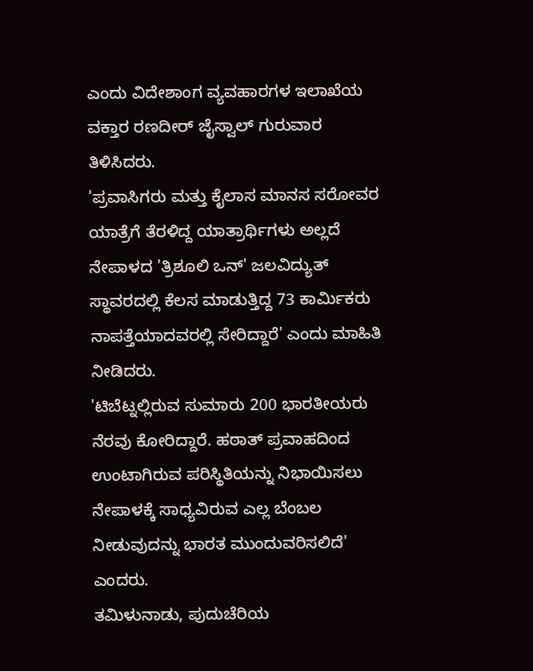ಎಂದು ವಿದೇಶಾಂಗ ವ್ಯವಹಾರಗಳ ಇಲಾಖೆಯ ವಕ್ತಾರ ರಣದೀರ್ ಜೈಸ್ವಾಲ್ ಗುರುವಾರ ತಿಳಿಸಿದರು.
'ಪ್ರವಾಸಿಗರು ಮತ್ತು ಕೈಲಾಸ ಮಾನಸ ಸರೋವರ ಯಾತ್ರೆಗೆ ತೆರಳಿದ್ದ ಯಾತ್ರಾರ್ಥಿಗಳು ಅಲ್ಲದೆ ನೇಪಾಳದ 'ತ್ರಿಶೂಲಿ ಒನ್' ಜಲವಿದ್ಯುತ್ ಸ್ಥಾವರದಲ್ಲಿ ಕೆಲಸ ಮಾಡುತ್ತಿದ್ದ 73 ಕಾರ್ಮಿಕರು ನಾಪತ್ತೆಯಾದವರಲ್ಲಿ ಸೇರಿದ್ದಾರೆ' ಎಂದು ಮಾಹಿತಿ ನೀಡಿದರು.
'ಟಿಬೆಟ್ನಲ್ಲಿರುವ ಸುಮಾರು 200 ಭಾರತೀಯರು ನೆರವು ಕೋರಿದ್ದಾರೆ. ಹಠಾತ್ ಪ್ರವಾಹದಿಂದ ಉಂಟಾಗಿರುವ ಪರಿಸ್ಥಿತಿಯನ್ನು ನಿಭಾಯಿಸಲು ನೇಪಾಳಕ್ಕೆ ಸಾಧ್ಯವಿರುವ ಎಲ್ಲ ಬೆಂಬಲ ನೀಡುವುದನ್ನು ಭಾರತ ಮುಂದುವರಿಸಲಿದೆ' ಎಂದರು.
ತಮಿಳುನಾಡು, ಪುದುಚೆರಿಯ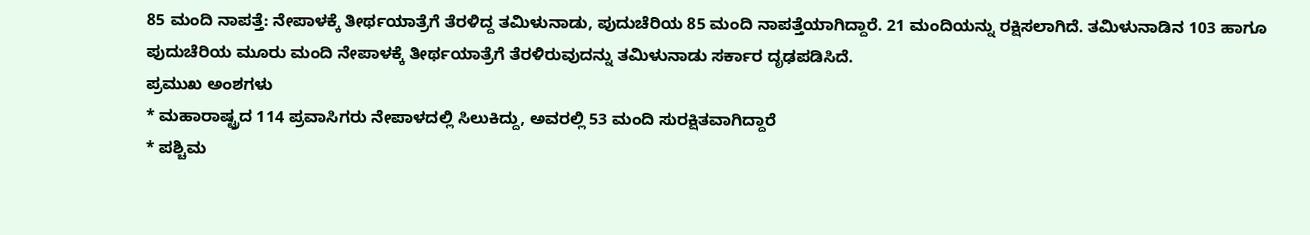85 ಮಂದಿ ನಾಪತ್ತೆ: ನೇಪಾಳಕ್ಕೆ ತೀರ್ಥಯಾತ್ರೆಗೆ ತೆರಳಿದ್ದ ತಮಿಳುನಾಡು, ಪುದುಚೆರಿಯ 85 ಮಂದಿ ನಾಪತ್ತೆಯಾಗಿದ್ದಾರೆ. 21 ಮಂದಿಯನ್ನು ರಕ್ಷಿಸಲಾಗಿದೆ. ತಮಿಳುನಾಡಿನ 103 ಹಾಗೂ ಪುದುಚೆರಿಯ ಮೂರು ಮಂದಿ ನೇಪಾಳಕ್ಕೆ ತೀರ್ಥಯಾತ್ರೆಗೆ ತೆರಳಿರುವುದನ್ನು ತಮಿಳುನಾಡು ಸರ್ಕಾರ ದೃಢಪಡಿಸಿದೆ.
ಪ್ರಮುಖ ಅಂಶಗಳು
* ಮಹಾರಾಷ್ಟ್ರದ 114 ಪ್ರವಾಸಿಗರು ನೇಪಾಳದಲ್ಲಿ ಸಿಲುಕಿದ್ದು, ಅವರಲ್ಲಿ 53 ಮಂದಿ ಸುರಕ್ಷಿತವಾಗಿದ್ದಾರೆ
* ಪಶ್ಚಿಮ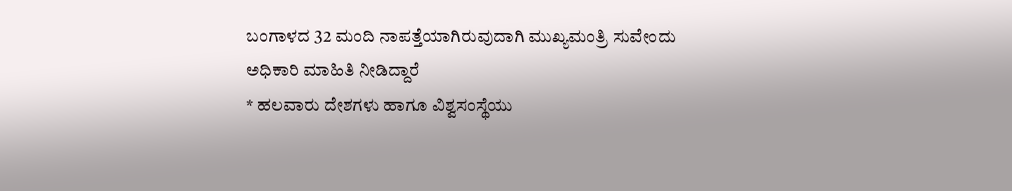ಬಂಗಾಳದ 32 ಮಂದಿ ನಾಪತ್ತೆಯಾಗಿರುವುದಾಗಿ ಮುಖ್ಯಮಂತ್ರಿ ಸುವೇಂದು ಅಧಿಕಾರಿ ಮಾಹಿತಿ ನೀಡಿದ್ದಾರೆ
* ಹಲವಾರು ದೇಶಗಳು ಹಾಗೂ ವಿಶ್ವಸಂಸ್ಥೆಯು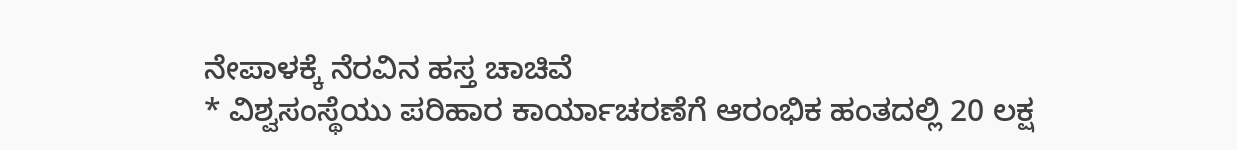ನೇಪಾಳಕ್ಕೆ ನೆರವಿನ ಹಸ್ತ ಚಾಚಿವೆ
* ವಿಶ್ವಸಂಸ್ಥೆಯು ಪರಿಹಾರ ಕಾರ್ಯಾಚರಣೆಗೆ ಆರಂಭಿಕ ಹಂತದಲ್ಲಿ 20 ಲಕ್ಷ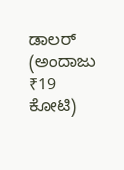ಡಾಲರ್ (ಅಂದಾಜು ₹19 ಕೋಟಿ)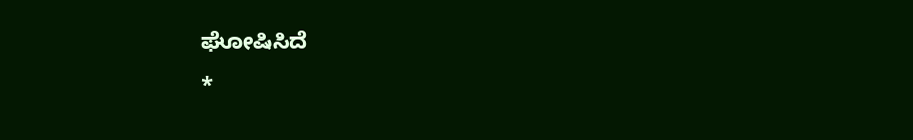ಘೋಷಿಸಿದೆ
*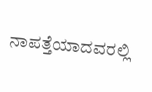ನಾಪತ್ತೆಯಾದವರಲ್ಲಿ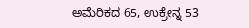ಅಮೆರಿಕದ 65, ಉಕ್ರೇನ್ನ 53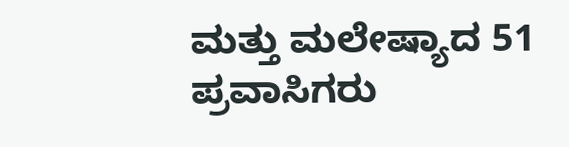ಮತ್ತು ಮಲೇಷ್ಯಾದ 51 ಪ್ರವಾಸಿಗರು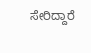ಸೇರಿದ್ದಾರೆ